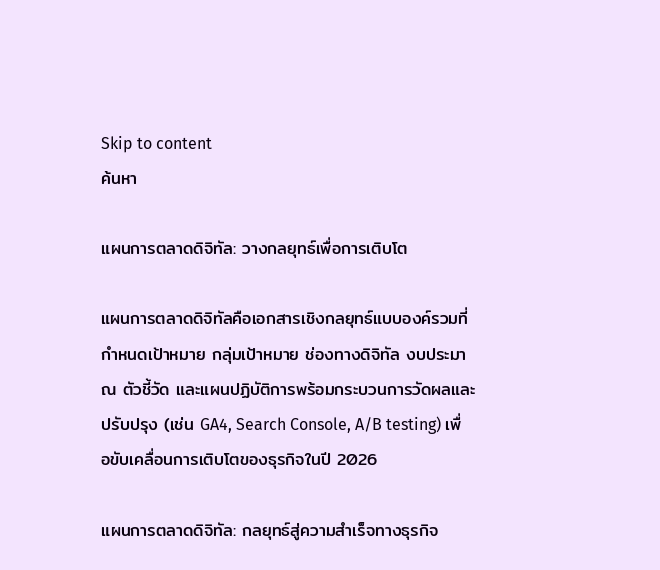Skip to content
ค้นหา

แผนการตลาดดิจิทัล: วางกลยุทธ์เพื่อการเติบโต

แผนการตลาดดิจิทัลคือเอกสารเชิงกลยุทธ์แบบองค์รวมที่กำหนดเป้าหมาย กลุ่มเป้าหมาย ช่องทางดิจิทัล งบประมาณ ตัวชี้วัด และแผนปฏิบัติการพร้อมกระบวนการวัดผลและปรับปรุง (เช่น GA4, Search Console, A/B testing) เพื่อขับเคลื่อนการเติบโตของธุรกิจในปี 2026

แผนการตลาดดิจิทัล: กลยุทธ์สู่ความสำเร็จทางธุรกิจ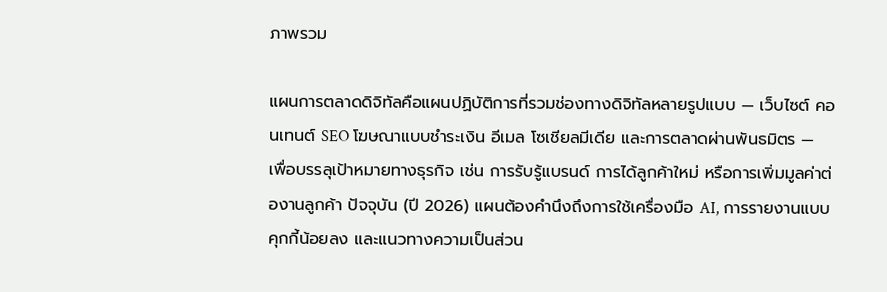ภาพรวม

แผนการตลาดดิจิทัลคือแผนปฏิบัติการที่รวมช่องทางดิจิทัลหลายรูปแบบ — เว็บไซต์ คอนเทนต์ SEO โฆษณาแบบชำระเงิน อีเมล โซเชียลมีเดีย และการตลาดผ่านพันธมิตร — เพื่อบรรลุเป้าหมายทางธุรกิจ เช่น การรับรู้แบรนด์ การได้ลูกค้าใหม่ หรือการเพิ่มมูลค่าต่องานลูกค้า ปัจจุบัน (ปี 2026) แผนต้องคำนึงถึงการใช้เครื่องมือ AI, การรายงานแบบคุกกี้น้อยลง และแนวทางความเป็นส่วน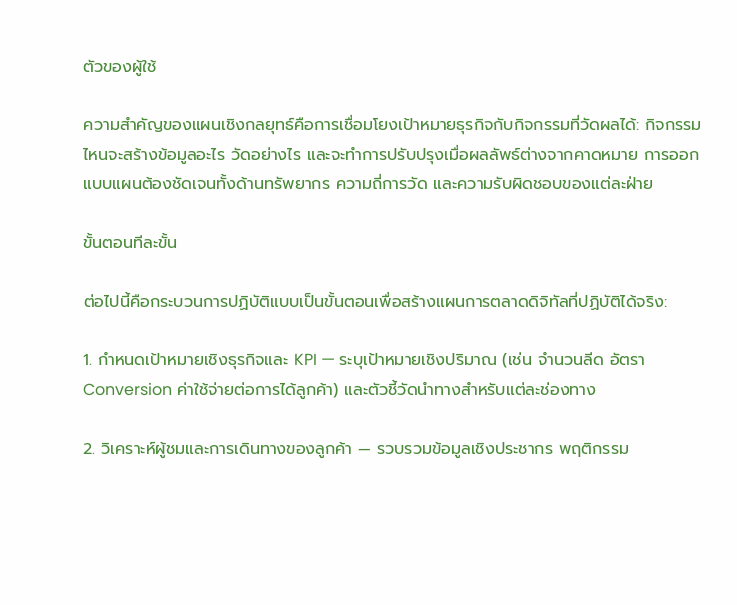ตัวของผู้ใช้

ความสำคัญของแผนเชิงกลยุทธ์คือการเชื่อมโยงเป้าหมายธุรกิจกับกิจกรรมที่วัดผลได้: กิจกรรมไหนจะสร้างข้อมูลอะไร วัดอย่างไร และจะทำการปรับปรุงเมื่อผลลัพธ์ต่างจากคาดหมาย การออกแบบแผนต้องชัดเจนทั้งด้านทรัพยากร ความถี่การวัด และความรับผิดชอบของแต่ละฝ่าย

ขั้นตอนทีละขั้น

ต่อไปนี้คือกระบวนการปฏิบัติแบบเป็นขั้นตอนเพื่อสร้างแผนการตลาดดิจิทัลที่ปฏิบัติได้จริง:

1. กำหนดเป้าหมายเชิงธุรกิจและ KPI — ระบุเป้าหมายเชิงปริมาณ (เช่น จำนวนลีด อัตรา Conversion ค่าใช้จ่ายต่อการได้ลูกค้า) และตัวชี้วัดนำทางสำหรับแต่ละช่องทาง

2. วิเคราะห์ผู้ชมและการเดินทางของลูกค้า — รวบรวมข้อมูลเชิงประชากร พฤติกรรม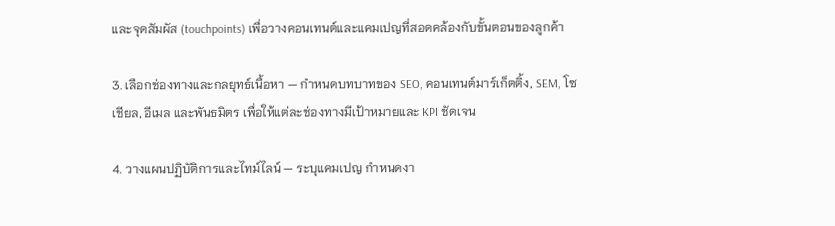และจุดสัมผัส (touchpoints) เพื่อวางคอนเทนต์และแคมเปญที่สอดคล้องกับขั้นตอนของลูกค้า

3. เลือกช่องทางและกลยุทธ์เนื้อหา — กำหนดบทบาทของ SEO, คอนเทนต์มาร์เก็ตติ้ง, SEM, โซเชียล, อีเมล และพันธมิตร เพื่อให้แต่ละช่องทางมีเป้าหมายและ KPI ชัดเจน

4. วางแผนปฏิบัติการและไทม์ไลน์ — ระบุแคมเปญ กำหนดงา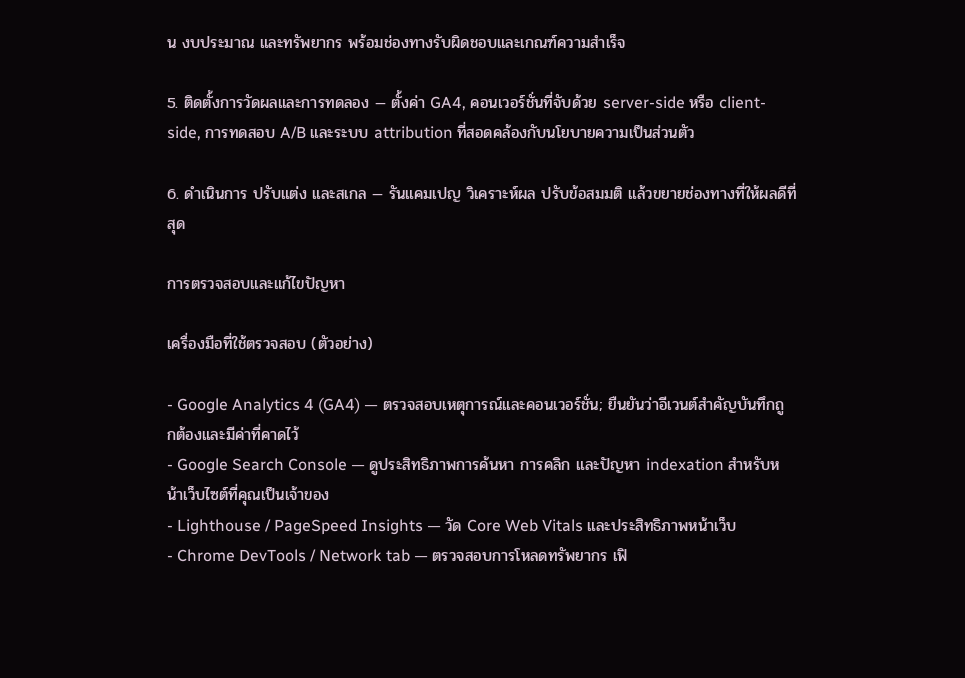น งบประมาณ และทรัพยากร พร้อมช่องทางรับผิดชอบและเกณฑ์ความสำเร็จ

5. ติดตั้งการวัดผลและการทดลอง — ตั้งค่า GA4, คอนเวอร์ชั่นที่จับด้วย server-side หรือ client-side, การทดสอบ A/B และระบบ attribution ที่สอดคล้องกับนโยบายความเป็นส่วนตัว

6. ดำเนินการ ปรับแต่ง และสเกล — รันแคมเปญ วิเคราะห์ผล ปรับข้อสมมติ แล้วขยายช่องทางที่ให้ผลดีที่สุด

การตรวจสอบและแก้ไขปัญหา

เครื่องมือที่ใช้ตรวจสอบ (ตัวอย่าง)

- Google Analytics 4 (GA4) — ตรวจสอบเหตุการณ์และคอนเวอร์ชั่น; ยืนยันว่าอีเวนต์สำคัญบันทึกถูกต้องและมีค่าที่คาดไว้
- Google Search Console — ดูประสิทธิภาพการค้นหา การคลิก และปัญหา indexation สำหรับหน้าเว็บไซต์ที่คุณเป็นเจ้าของ
- Lighthouse / PageSpeed Insights — วัด Core Web Vitals และประสิทธิภาพหน้าเว็บ
- Chrome DevTools / Network tab — ตรวจสอบการโหลดทรัพยากร เฟิ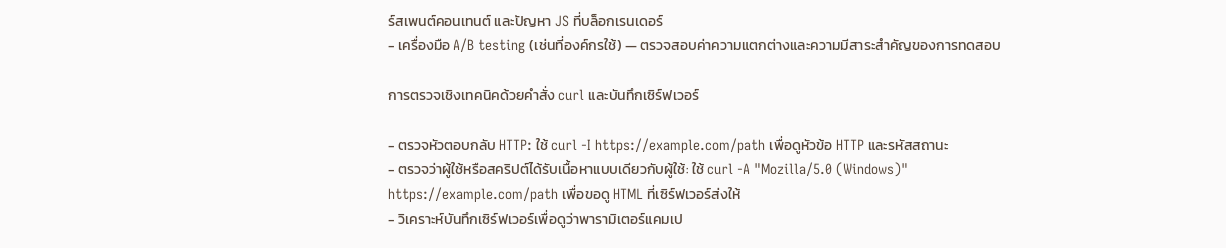ร์สเพนต์คอนเทนต์ และปัญหา JS ที่บล็อกเรนเดอร์
- เครื่องมือ A/B testing (เช่นที่องค์กรใช้) — ตรวจสอบค่าความแตกต่างและความมีสาระสำคัญของการทดสอบ

การตรวจเชิงเทคนิคด้วยคำสั่ง curl และบันทึกเซิร์ฟเวอร์

- ตรวจหัวตอบกลับ HTTP: ใช้ curl -I https://example.com/path เพื่อดูหัวข้อ HTTP และรหัสสถานะ
- ตรวจว่าผู้ใช้หรือสคริปต์ได้รับเนื้อหาแบบเดียวกับผู้ใช้: ใช้ curl -A "Mozilla/5.0 (Windows)" https://example.com/path เพื่อขอดู HTML ที่เซิร์ฟเวอร์ส่งให้
- วิเคราะห์บันทึกเซิร์ฟเวอร์เพื่อดูว่าพารามิเตอร์แคมเป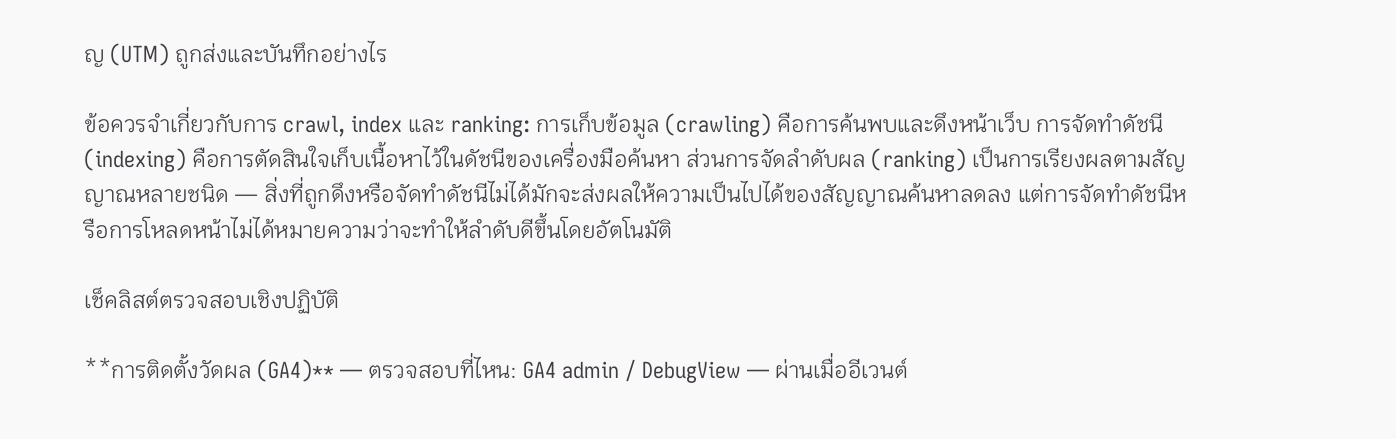ญ (UTM) ถูกส่งและบันทึกอย่างไร

ข้อควรจำเกี่ยวกับการ crawl, index และ ranking: การเก็บข้อมูล (crawling) คือการค้นพบและดึงหน้าเว็บ การจัดทำดัชนี (indexing) คือการตัดสินใจเก็บเนื้อหาไว้ในดัชนีของเครื่องมือค้นหา ส่วนการจัดลำดับผล (ranking) เป็นการเรียงผลตามสัญญาณหลายชนิด — สิ่งที่ถูกดึงหรือจัดทำดัชนีไม่ได้มักจะส่งผลให้ความเป็นไปได้ของสัญญาณค้นหาลดลง แต่การจัดทำดัชนีหรือการโหลดหน้าไม่ได้หมายความว่าจะทำให้ลำดับดีขึ้นโดยอัตโนมัติ

เช็คลิสต์ตรวจสอบเชิงปฏิบัติ

**การติดตั้งวัดผล (GA4)** — ตรวจสอบที่ไหน: GA4 admin / DebugView — ผ่านเมื่ออีเวนต์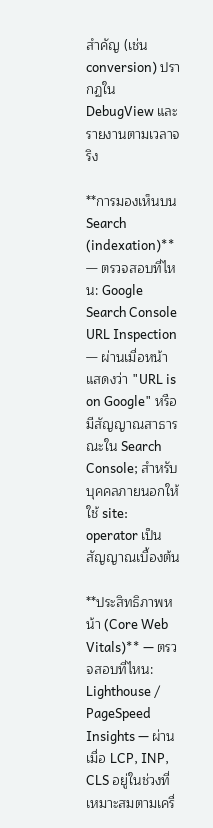สำคัญ (เช่น conversion) ปรากฏใน DebugView และรายงานตามเวลาจริง

**การมองเห็นบน Search (indexation)** — ตรวจสอบที่ไหน: Google Search Console URL Inspection — ผ่านเมื่อหน้าแสดงว่า "URL is on Google" หรือมีสัญญาณสาธารณะใน Search Console; สำหรับบุคคลภายนอกให้ใช้ site: operator เป็นสัญญาณเบื้องต้น

**ประสิทธิภาพหน้า (Core Web Vitals)** — ตรวจสอบที่ไหน: Lighthouse / PageSpeed Insights — ผ่านเมื่อ LCP, INP, CLS อยู่ในช่วงที่เหมาะสมตามเครื่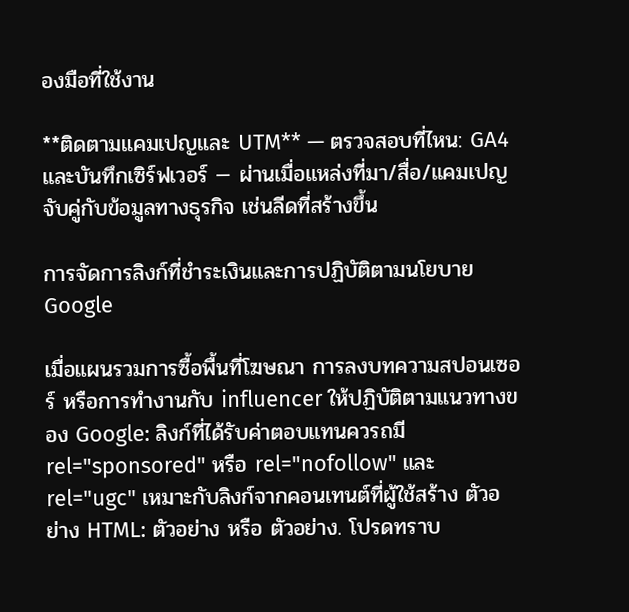องมือที่ใช้งาน

**ติดตามแคมเปญและ UTM** — ตรวจสอบที่ไหน: GA4 และบันทึกเซิร์ฟเวอร์ — ผ่านเมื่อแหล่งที่มา/สื่อ/แคมเปญจับคู่กับข้อมูลทางธุรกิจ เช่นลีดที่สร้างขึ้น

การจัดการลิงก์ที่ชำระเงินและการปฏิบัติตามนโยบาย Google

เมื่อแผนรวมการซื้อพื้นที่โฆษณา การลงบทความสปอนเซอร์ หรือการทำงานกับ influencer ให้ปฏิบัติตามแนวทางของ Google: ลิงก์ที่ได้รับค่าตอบแทนควรถมี rel="sponsored" หรือ rel="nofollow" และ rel="ugc" เหมาะกับลิงก์จากคอนเทนต์ที่ผู้ใช้สร้าง ตัวอย่าง HTML: ตัวอย่าง หรือ ตัวอย่าง. โปรดทราบ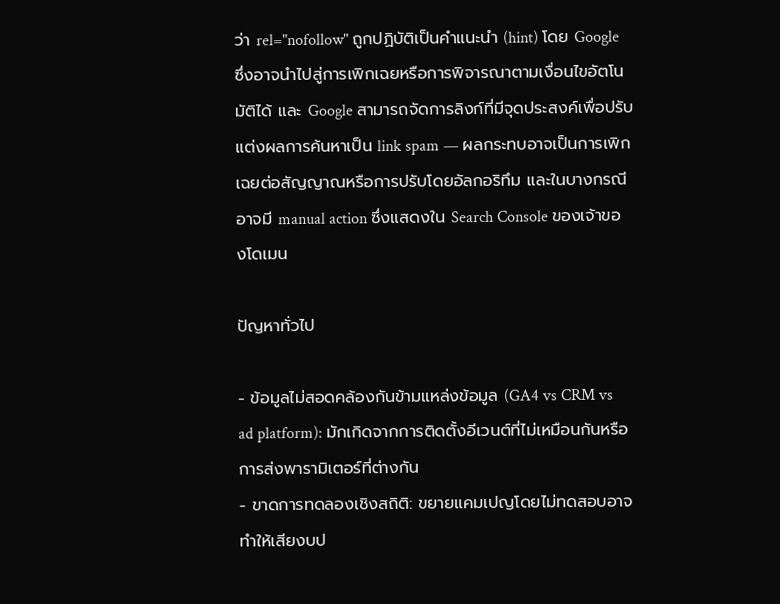ว่า rel="nofollow" ถูกปฏิบัติเป็นคำแนะนำ (hint) โดย Google ซึ่งอาจนำไปสู่การเพิกเฉยหรือการพิจารณาตามเงื่อนไขอัตโนมัติได้ และ Google สามารถจัดการลิงก์ที่มีจุดประสงค์เพื่อปรับแต่งผลการค้นหาเป็น link spam — ผลกระทบอาจเป็นการเพิกเฉยต่อสัญญาณหรือการปรับโดยอัลกอริทึม และในบางกรณีอาจมี manual action ซึ่งแสดงใน Search Console ของเจ้าของโดเมน

ปัญหาทั่วไป

- ข้อมูลไม่สอดคล้องกันข้ามแหล่งข้อมูล (GA4 vs CRM vs ad platform): มักเกิดจากการติดตั้งอีเวนต์ที่ไม่เหมือนกันหรือการส่งพารามิเตอร์ที่ต่างกัน
- ขาดการทดลองเชิงสถิติ: ขยายแคมเปญโดยไม่ทดสอบอาจทำให้เสียงบป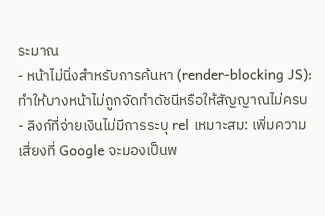ระมาณ
- หน้าไม่นิ่งสำหรับการค้นหา (render-blocking JS): ทำให้บางหน้าไม่ถูกจัดทำดัชนีหรือให้สัญญาณไม่ครบ
- ลิงก์ที่จ่ายเงินไม่มีการระบุ rel เหมาะสม: เพิ่มความเสี่ยงที่ Google จะมองเป็นพ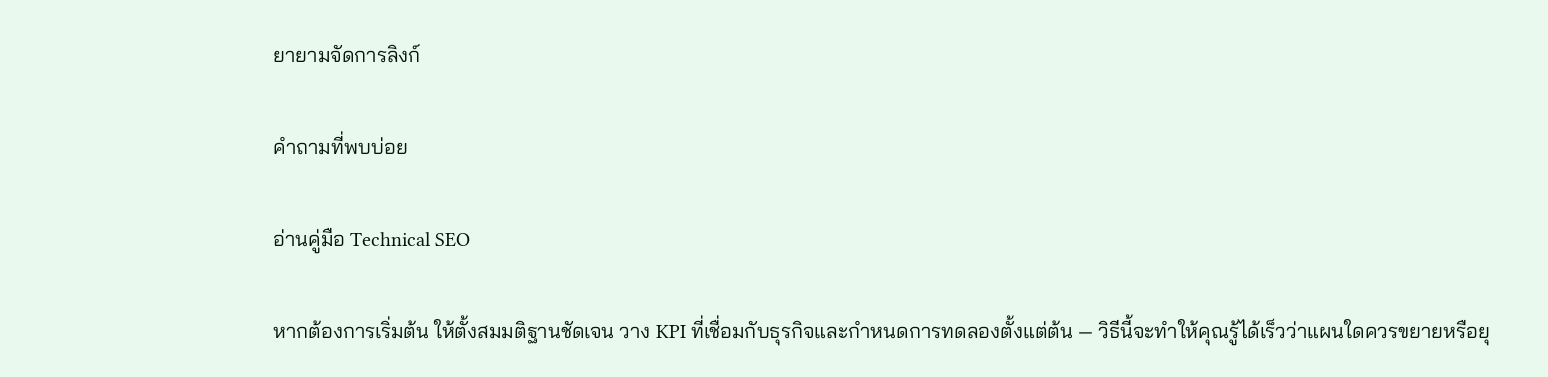ยายามจัดการลิงก์

คำถามที่พบบ่อย

อ่านคู่มือ Technical SEO

หากต้องการเริ่มต้น ให้ตั้งสมมติฐานชัดเจน วาง KPI ที่เชื่อมกับธุรกิจและกำหนดการทดลองตั้งแต่ต้น — วิธีนี้จะทำให้คุณรู้ได้เร็วว่าแผนใดควรขยายหรือยุ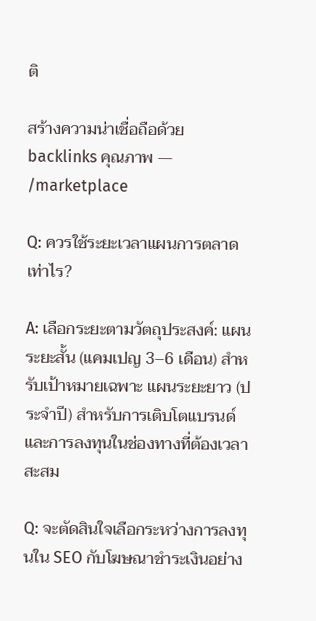ติ

สร้างความน่าเชื่อถือด้วย backlinks คุณภาพ — /marketplace

Q: ควรใช้ระยะเวลาแผนการตลาดเท่าไร?

A: เลือกระยะตามวัตถุประสงค์: แผนระยะสั้น (แคมเปญ 3–6 เดือน) สำหรับเป้าหมายเฉพาะ แผนระยะยาว (ประจำปี) สำหรับการเติบโตแบรนด์และการลงทุนในช่องทางที่ต้องเวลาสะสม

Q: จะตัดสินใจเลือกระหว่างการลงทุนใน SEO กับโฆษณาชำระเงินอย่าง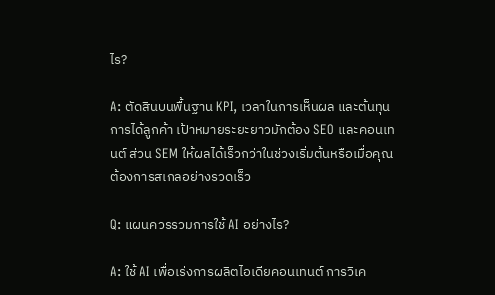ไร?

A: ตัดสินบนพื้นฐาน KPI, เวลาในการเห็นผล และต้นทุนการได้ลูกค้า เป้าหมายระยะยาวมักต้อง SEO และคอนเทนต์ ส่วน SEM ให้ผลได้เร็วกว่าในช่วงเริ่มต้นหรือเมื่อคุณต้องการสเกลอย่างรวดเร็ว

Q: แผนควรรวมการใช้ AI อย่างไร?

A: ใช้ AI เพื่อเร่งการผลิตไอเดียคอนเทนต์ การวิเค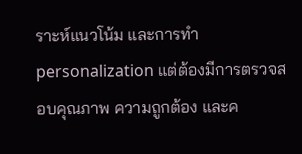ราะห์แนวโน้ม และการทำ personalization แต่ต้องมีการตรวจสอบคุณภาพ ความถูกต้อง และค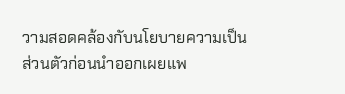วามสอดคล้องกับนโยบายความเป็นส่วนตัวก่อนนำออกเผยแพ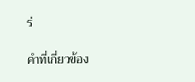ร่

คำที่เกี่ยวข้อง